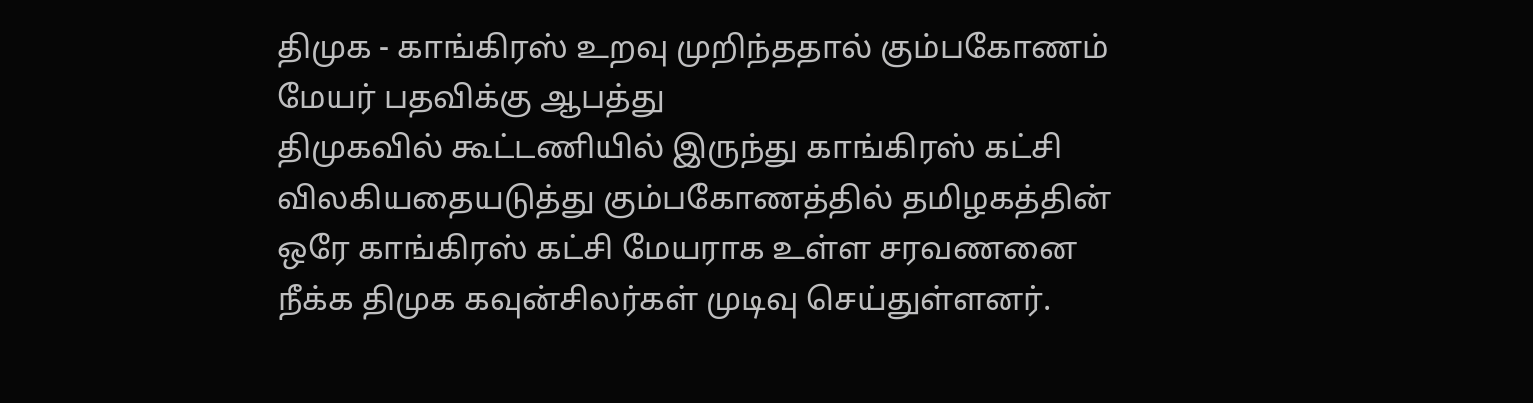திமுக - காங்கிரஸ் உறவு முறிந்ததால் கும்பகோணம் மேயர் பதவிக்கு ஆபத்து
திமுகவில் கூட்டணியில் இருந்து காங்கிரஸ் கட்சி விலகியதையடுத்து கும்பகோணத்தில் தமிழகத்தின் ஒரே காங்கிரஸ் கட்சி மேயராக உள்ள சரவணனை நீக்க திமுக கவுன்சிலர்கள் முடிவு செய்துள்ளனர்.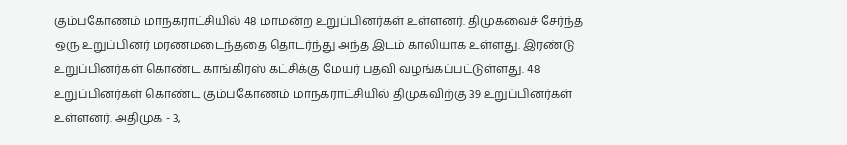கும்பகோணம் மாநகராட்சியில் 48 மாமன்ற உறுப்பினர்கள் உள்ளனர். திமுகவைச் சேர்ந்த ஒரு உறுப்பினர் மரணமடைந்ததை தொடர்ந்து அந்த இடம் காலியாக உள்ளது. இரண்டு உறுப்பினர்கள் கொண்ட காங்கிரஸ் கட்சிக்கு மேயர் பதவி வழங்கப்பட்டுள்ளது. 48 உறுப்பினர்கள் கொண்ட கும்பகோணம் மாநகராட்சியில் திமுகவிற்கு 39 உறுப்பினர்கள் உள்ளனர். அதிமுக - 3,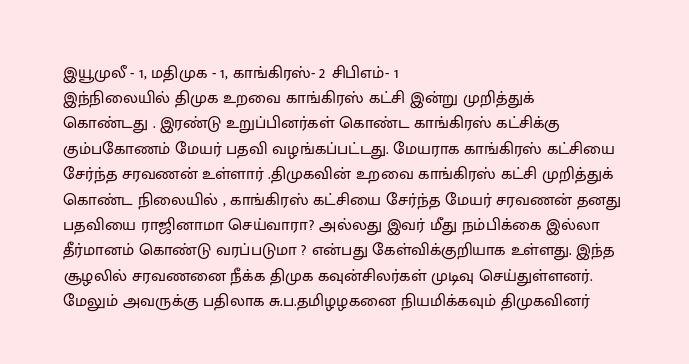இயூமுலீ - 1, மதிமுக - 1, காங்கிரஸ்- 2 சிபிஎம்- 1
இந்நிலையில் திமுக உறவை காங்கிரஸ் கட்சி இன்று முறித்துக் கொண்டது . இரண்டு உறுப்பினர்கள் கொண்ட காங்கிரஸ் கட்சிக்கு கும்பகோணம் மேயர் பதவி வழங்கப்பட்டது. மேயராக காங்கிரஸ் கட்சியை சேர்ந்த சரவணன் உள்ளார் .திமுகவின் உறவை காங்கிரஸ் கட்சி முறித்துக் கொண்ட நிலையில் , காங்கிரஸ் கட்சியை சேர்ந்த மேயர் சரவணன் தனது பதவியை ராஜினாமா செய்வாரா? அல்லது இவர் மீது நம்பிக்கை இல்லா தீர்மானம் கொண்டு வரப்படுமா ? என்பது கேள்விக்குறியாக உள்ளது. இந்த சூழலில் சரவணனை நீக்க திமுக கவுன்சிலர்கள் முடிவு செய்துள்ளனர். மேலும் அவருக்கு பதிலாக சு.ப.தமிழழகனை நியமிக்கவும் திமுகவினர்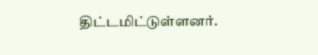திட்டமிட்டுள்ளனர்.